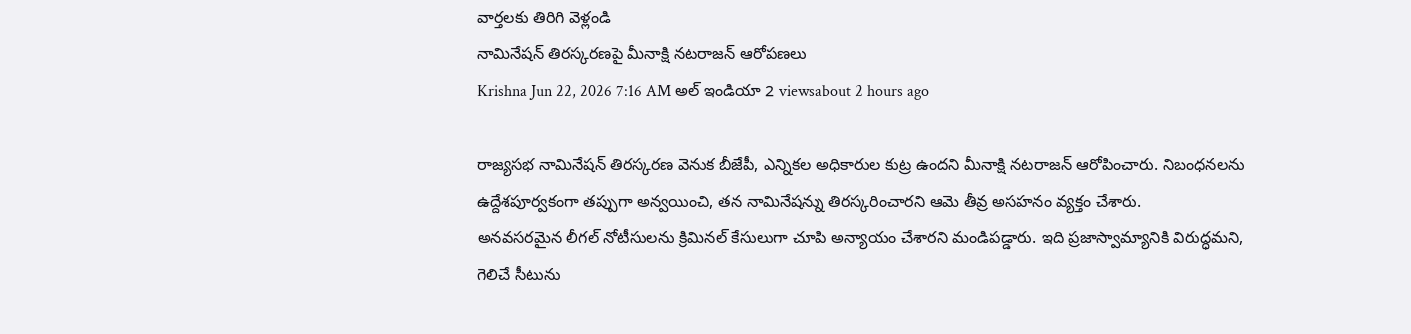వార్తలకు తిరిగి వెళ్లండి
నామినేషన్ తిరస్కరణపై మీనాక్షి నటరాజన్ ఆరోపణలు
Krishna Jun 22, 2026 7:16 AM అల్ ఇండియా 2 viewsabout 2 hours ago

రాజ్యసభ నామినేషన్ తిరస్కరణ వెనుక బీజేపీ, ఎన్నికల అధికారుల కుట్ర ఉందని మీనాక్షి నటరాజన్ ఆరోపించారు. నిబంధనలను ఉద్దేశపూర్వకంగా తప్పుగా అన్వయించి, తన నామినేషన్ను తిరస్కరించారని ఆమె తీవ్ర అసహనం వ్యక్తం చేశారు.
అనవసరమైన లీగల్ నోటీసులను క్రిమినల్ కేసులుగా చూపి అన్యాయం చేశారని మండిపడ్డారు. ఇది ప్రజాస్వామ్యానికి విరుద్ధమని, గెలిచే సీటును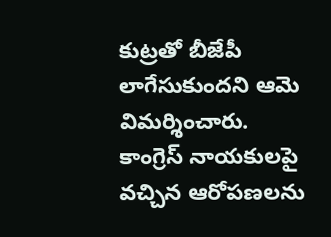కుట్రతో బీజేపీ లాగేసుకుందని ఆమె విమర్శించారు. కాంగ్రెస్ నాయకులపై వచ్చిన ఆరోపణలను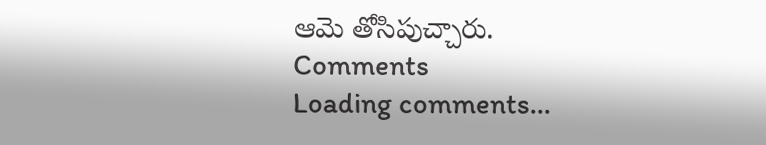ఆమె తోసిపుచ్చారు.
Comments
Loading comments...